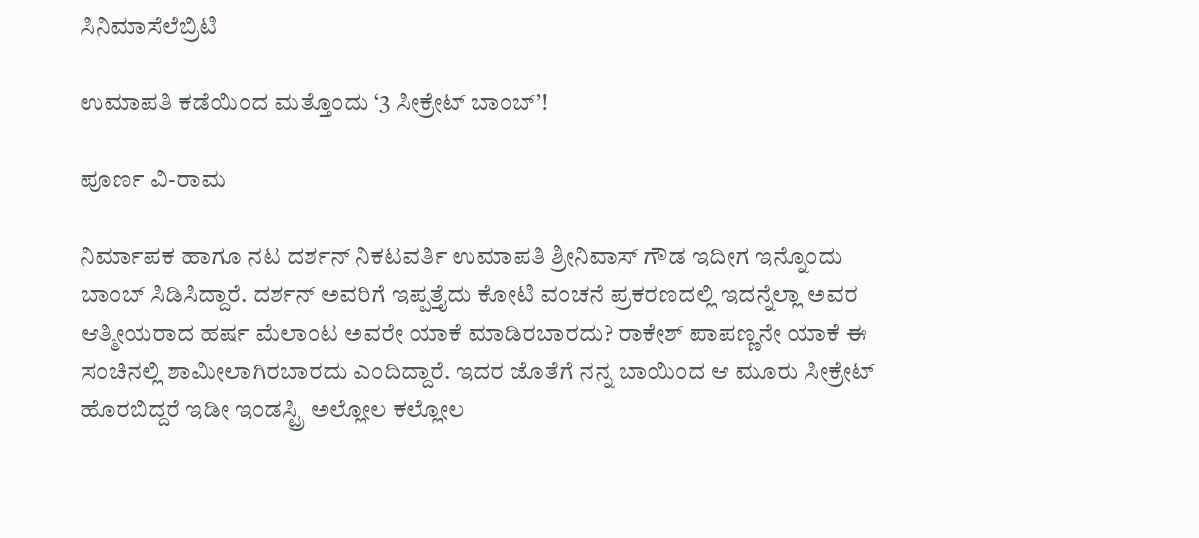ಸಿನಿಮಾಸೆಲೆಬ್ರಿಟಿ

ಉಮಾಪತಿ ಕಡೆಯಿಂದ ಮತ್ತೊಂದು ‘3 ಸೀಕ್ರೇಟ್ ಬಾಂಬ್’!

ಪೂರ್ಣ ವಿ-ರಾಮ

ನಿರ್ಮಾಪಕ ಹಾಗೂ ನಟ ದರ್ಶನ್ ನಿಕಟವರ್ತಿ ಉಮಾಪತಿ ಶ್ರೀನಿವಾಸ್ ಗೌಡ ಇದೀಗ ಇನ್ನೊಂದು ಬಾಂಬ್ ಸಿಡಿಸಿದ್ದಾರೆ. ದರ್ಶನ್ ಅವರಿಗೆ ಇಪ್ಪತ್ತೈದು ಕೋಟಿ ವಂಚನೆ ಪ್ರಕರಣದಲ್ಲಿ ಇದನ್ನೆಲ್ಲಾ ಅವರ ಆತ್ಮೀಯರಾದ ಹರ್ಷ ಮೆಲಾಂಟ ಅವರೇ ಯಾಕೆ ಮಾಡಿರಬಾರದು? ರಾಕೇಶ್ ಪಾಪಣ್ಣನೇ ಯಾಕೆ ಈ ಸಂಚಿನಲ್ಲಿ ಶಾಮೀಲಾಗಿರಬಾರದು ಎಂದಿದ್ದಾರೆ. ಇದರ ಜೊತೆಗೆ ನನ್ನ ಬಾಯಿಂದ ಆ ಮೂರು ಸೀಕ್ರೇಟ್ ಹೊರಬಿದ್ದರೆ ಇಡೀ ಇಂಡಸ್ಟ್ರಿ ಅಲ್ಲೋಲ ಕಲ್ಲೋಲ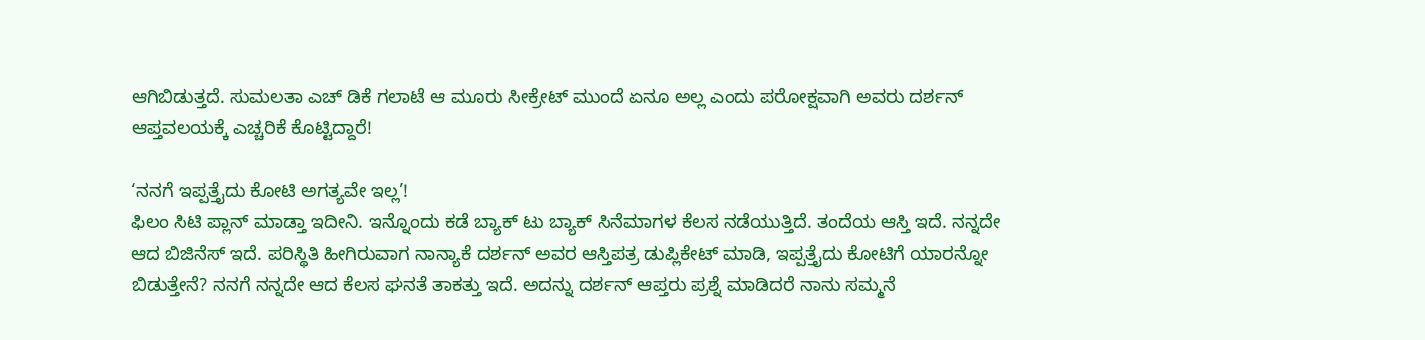ಆಗಿಬಿಡುತ್ತದೆ. ಸುಮಲತಾ ಎಚ್ ಡಿಕೆ ಗಲಾಟೆ ಆ ಮೂರು ಸೀಕ್ರೇಟ್ ಮುಂದೆ ಏನೂ ಅಲ್ಲ ಎಂದು ಪರೋಕ್ಷವಾಗಿ ಅವರು ದರ್ಶನ್ ಆಪ್ತವಲಯಕ್ಕೆ ಎಚ್ಚರಿಕೆ ಕೊಟ್ಟಿದ್ದಾರೆ!

‘ನನಗೆ ಇಪ್ಪತ್ತೈದು ಕೋಟಿ ಅಗತ್ಯವೇ ಇಲ್ಲ’!
ಫಿಲಂ ಸಿಟಿ ಪ್ಲಾನ್ ಮಾಡ್ತಾ ಇದೀನಿ. ಇನ್ನೊಂದು ಕಡೆ ಬ್ಯಾಕ್ ಟು ಬ್ಯಾಕ್ ಸಿನೆಮಾಗಳ ಕೆಲಸ ನಡೆಯುತ್ತಿದೆ. ತಂದೆಯ ಆಸ್ತಿ ಇದೆ. ನನ್ನದೇ ಆದ ಬಿಜಿನೆಸ್ ಇದೆ. ಪರಿಸ್ಥಿತಿ ಹೀಗಿರುವಾಗ ನಾನ್ಯಾಕೆ ದರ್ಶನ್ ಅವರ ಆಸ್ತಿಪತ್ರ ಡುಪ್ಲಿಕೇಟ್ ಮಾಡಿ, ಇಪ್ಪತ್ತೈದು ಕೋಟಿಗೆ ಯಾರನ್ನೋ ಬಿಡುತ್ತೇನೆ? ನನಗೆ ನನ್ನದೇ ಆದ ಕೆಲಸ ಘನತೆ ತಾಕತ್ತು ಇದೆ. ಅದನ್ನು ದರ್ಶನ್ ಆಪ್ತರು ಪ್ರಶ್ನೆ ಮಾಡಿದರೆ ನಾನು ಸಮ್ಮನೆ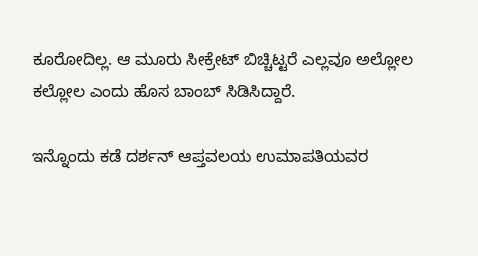ಕೂರೋದಿಲ್ಲ. ಆ ಮೂರು ಸೀಕ್ರೇಟ್ ಬಿಚ್ಚಿಟ್ಟರೆ ಎಲ್ಲವೂ ಅಲ್ಲೋಲ ಕಲ್ಲೋಲ ಎಂದು ಹೊಸ ಬಾಂಬ್ ಸಿಡಿಸಿದ್ದಾರೆ.

ಇನ್ನೊಂದು ಕಡೆ ದರ್ಶನ್ ಆಪ್ತವಲಯ ಉಮಾಪತಿಯವರ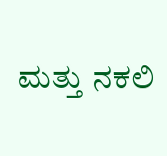ಮತ್ತು ನಕಲಿ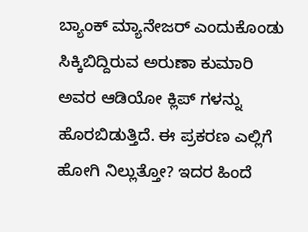ಬ್ಯಾಂಕ್ ಮ್ಯಾನೇಜರ್ ಎಂದುಕೊಂಡು ಸಿಕ್ಕಿಬಿದ್ದಿರುವ ಅರುಣಾ ಕುಮಾರಿ ಅವರ ಆಡಿಯೋ ಕ್ಲಿಪ್ ಗಳನ್ನು ಹೊರಬಿಡುತ್ತಿದೆ. ಈ ಪ್ರಕರಣ ಎಲ್ಲಿಗೆ ಹೋಗಿ ನಿಲ್ಲುತ್ತೋ? ಇದರ ಹಿಂದೆ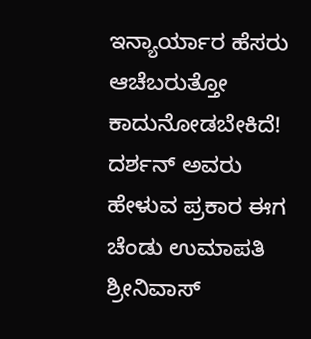ಇನ್ಯಾರ್ಯಾರ ಹೆಸರು ಆಚೆಬರುತ್ತೋ ಕಾದುನೋಡಬೇಕಿದೆ! ದರ್ಶನ್ ಅವರು ಹೇಳುವ ಪ್ರಕಾರ ಈಗ ಚೆಂಡು ಉಮಾಪತಿ ಶ್ರೀನಿವಾಸ್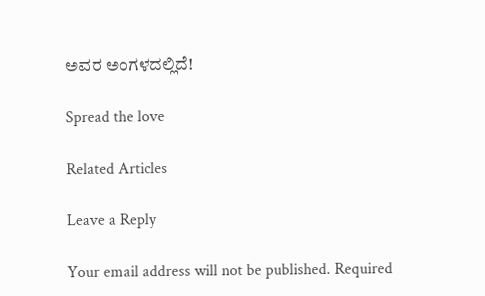ಅವರ ಅಂಗಳದಲ್ಲಿದೆ!

Spread the love

Related Articles

Leave a Reply

Your email address will not be published. Required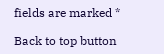fields are marked *

Back to top button